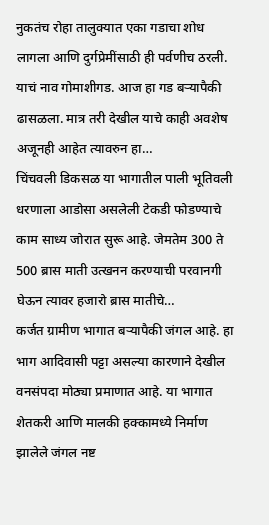नुकतंच रोहा तालुक्यात एका गडाचा शोध लागला आणि दुर्गप्रेमींसाठी ही पर्वणीच ठरली. याचं नाव गोमाशीगड. आज हा गड बऱ्यापैकी ढासळला. मात्र तरी देखील याचे काही अवशेष अजूनही आहेत त्यावरुन हा…
चिंचवली डिकसळ या भागातील पाली भूतिवली धरणाला आडोसा असलेली टेकडी फोडण्याचे काम साध्य जोरात सुरू आहे. जेमतेम 300 ते 500 ब्रास माती उत्खनन करण्याची परवानगी घेऊन त्यावर हजारो ब्रास मातीचे…
कर्जत ग्रामीण भागात बऱ्यापैकी जंगल आहे. हा भाग आदिवासी पट्टा असल्या कारणाने देखील वनसंपदा मोठ्या प्रमाणात आहे. या भागात शेतकरी आणि मालकी हक्कामध्ये निर्माण झालेले जंगल नष्ट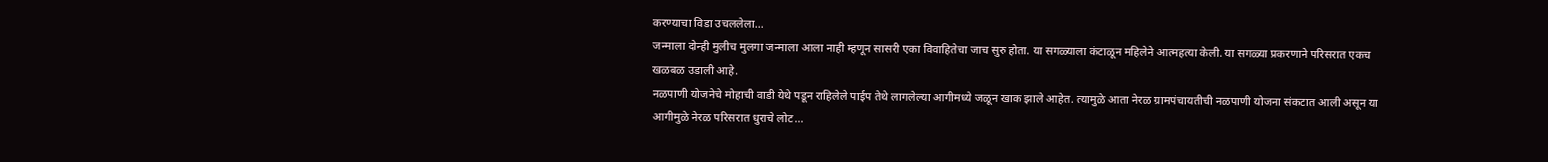करण्याचा विडा उचललेला…
जन्माला दोन्ही मुलीच मुलगा जन्माला आला नाही म्हणून सासरी एका विवाहितेचा जाच सुरु होता. या सगळ्याला कंटाळून महिलेने आत्महत्या केली. या सगळ्या प्रकरणाने परिसरात एकच खळबळ उडाली आहे.
नळपाणी योजनेचे मोहाची वाडी येथे पडून राहिलेले पाईप तेथे लागलेल्या आगीमध्ये जळून खाक झाले आहेत. त्यामुळे आता नेरळ ग्रामपंचायतीची नळपाणी योजना संकटात आली असून या आगीमुळे नेरळ परिसरात धुराचे लोट…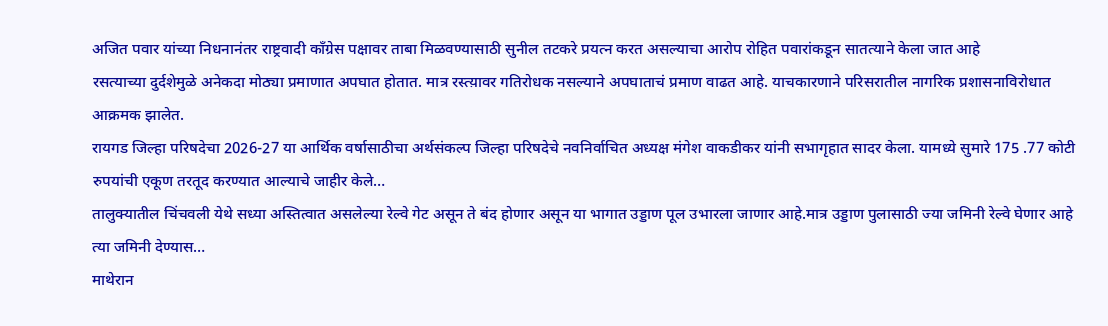अजित पवार यांच्या निधनानंतर राष्ट्रवादी काँग्रेस पक्षावर ताबा मिळवण्यासाठी सुनील तटकरे प्रयत्न करत असल्याचा आरोप रोहित पवारांकडून सातत्याने केला जात आहे
रसत्याच्या दुर्दशेमुळे अनेकदा मोठ्या प्रमाणात अपघात होतात. मात्र रस्त्य़ावर गतिरोधक नसल्याने अपघाताचं प्रमाण वाढत आहे. याचकारणाने परिसरातील नागरिक प्रशासनाविरोधात आक्रमक झालेत.
रायगड जिल्हा परिषदेचा 2026-27 या आर्थिक वर्षासाठीचा अर्थसंकल्प जिल्हा परिषदेचे नवनिर्वाचित अध्यक्ष मंगेश वाकडीकर यांनी सभागृहात सादर केला. यामध्ये सुमारे 175 .77 कोटी रुपयांची एकूण तरतूद करण्यात आल्याचे जाहीर केले…
तालुक्यातील चिंचवली येथे सध्या अस्तित्वात असलेल्या रेल्वे गेट असून ते बंद होणार असून या भागात उड्डाण पूल उभारला जाणार आहे.मात्र उड्डाण पुलासाठी ज्या जमिनी रेल्वे घेणार आहे त्या जमिनी देण्यास…
माथेरान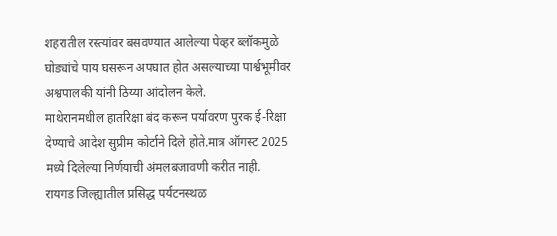शहरातील रस्त्यांवर बसवण्यात आलेल्या पेव्हर ब्लॉकमुळे घोड्यांचे पाय घसरून अपघात होत असल्याच्या पार्श्वभूमीवर अश्वपालकी यांनी ठिय्या आंदोलन केले.
माथेरानमधील हातरिक्षा बंद करून पर्यावरण पुरक ई-रिक्षा देण्याचे आदेश सुप्रीम कोर्टाने दिले होते.मात्र ऑगस्ट 2025 मध्ये दिलेल्या निर्णयाची अंमलबजावणी करीत नाही.
रायगड जिल्ह्यातील प्रसिद्ध पर्यटनस्थळ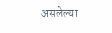असलेल्या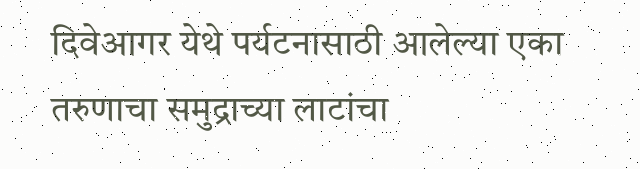दिवेआगर येथे पर्यटनासाठी आलेल्या एका तरुणाचा समुद्राच्या लाटांचा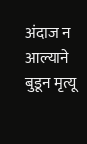अंदाज न आल्याने बुडून मृत्यू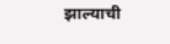झाल्याची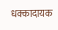धक्कादायक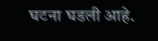घटना घडली आहे.